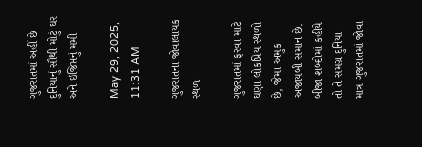ગુજરાતમાં અહીં છે દુનિયાનું સૌથી મોટું ઘર અને ઇજિપ્તનું મમી

May 29, 2025, 11:31 AM

ગુજરાતના જોવાલાયક સ્થળ

ગુજરાતમાં ફરવા માટે ઘણા લોકપ્રિય સ્થળો છે, જેમા અમુક અજાયબી સમાન છે. બીજા શબ્દોમાં કહીયે તો તે સમગ્ર દુનિયા માત્ર ગુજરાતમાં જોવા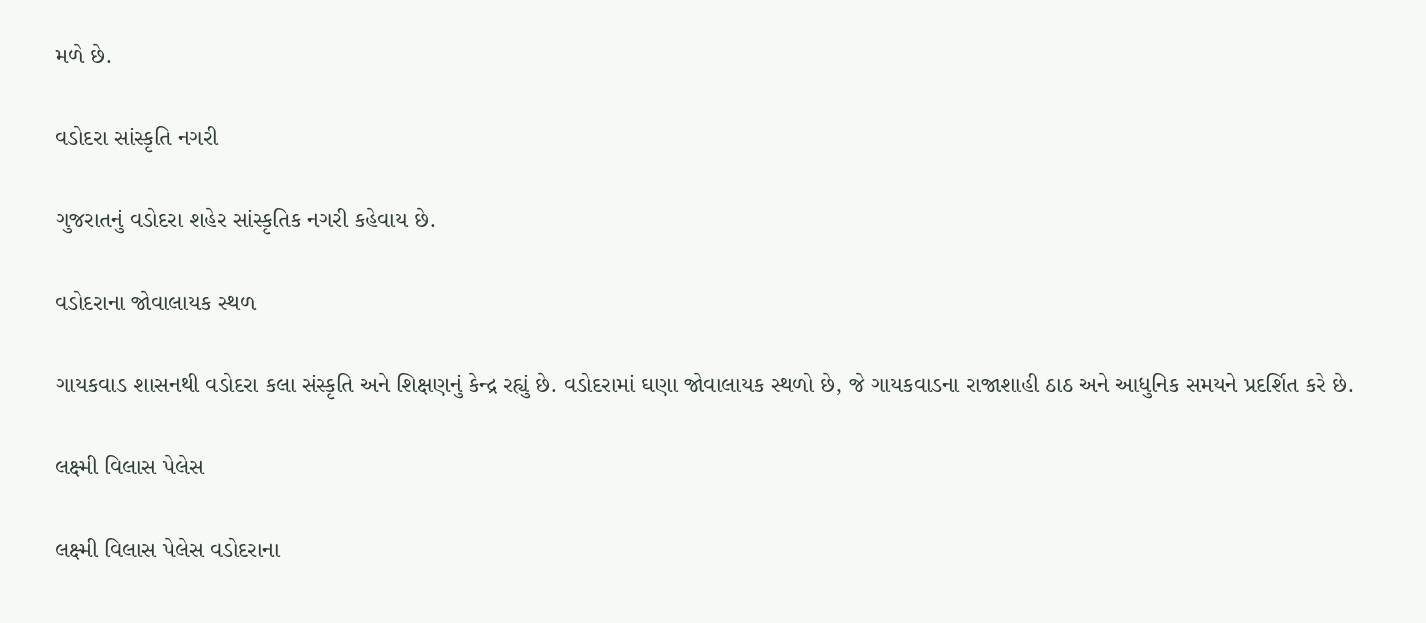મળે છે.

વડોદરા સાંસ્કૃતિ નગરી

ગુજરાતનું વડોદરા શહેર સાંસ્કૃતિક નગરી કહેવાય છે.

વડોદરાના જોવાલાયક સ્થળ

ગાયકવાડ શાસનથી વડોદરા કલા સંસ્કૃતિ અને શિક્ષણનું કેન્દ્ર રહ્યું છે. વડોદરામાં ઘણા જોવાલાયક સ્થળો છે, જે ગાયકવાડના રાજાશાહી ઠાઠ અને આધુનિક સમયને પ્રદર્શિત કરે છે.

લક્ષ્મી વિલાસ પેલેસ

લક્ષ્મી વિલાસ પેલેસ વડોદરાના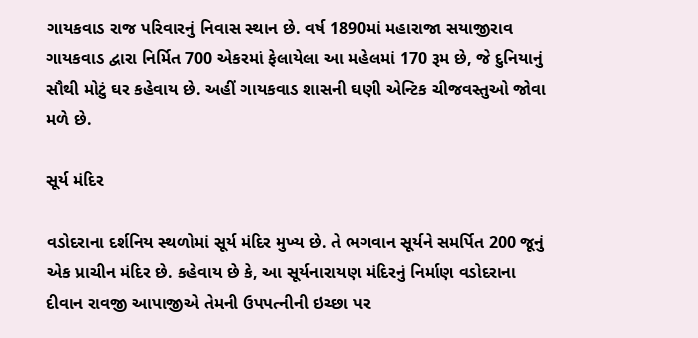ગાયકવાડ રાજ પરિવારનું નિવાસ સ્થાન છે. વર્ષ 1890માં મહારાજા સયાજીરાવ ગાયકવાડ દ્વારા નિર્મિત 700 એકરમાં ફેલાયેલા આ મહેલમાં 170 રૂમ છે, જે દુનિયાનું સૌથી મોટું ઘર કહેવાય છે. અહીં ગાયકવાડ શાસની ઘણી એન્ટિક ચીજવસ્તુઓ જોવા મળે છે.

સૂર્ય મંદિર

વડોદરાના દર્શનિય સ્થળોમાં સૂર્ય મંદિર મુખ્ય છે. તે ભગવાન સૂર્યને સમર્પિત 200 જૂનું એક પ્રાચીન મંદિર છે. કહેવાય છે કે, આ સૂર્યનારાયણ મંદિરનું નિર્માણ વડોદરાના દીવાન રાવજી આપાજીએ તેમની ઉપપત્નીની ઇચ્છા પર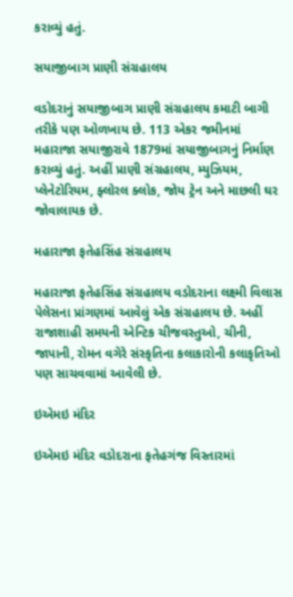કરાવ્યું હતું.

સયાજીબાગ પ્રાણી સંગ્રહાલય

વડોદરાનું સયાજીબાગ પ્રાણી સંગ્રહાલય કમાટી બાગી તરીકે પણ ઓળખાય છે. 113 એકર જમીનમાં મહારાજા સયાજીરાવે 1879માં સયાજીબાગનું નિર્માણ કરાવ્યું હતું. અહીં પ્રાણી સંગ્રહાલય, મ્યુઝિયમ, પ્લેનેટોરિયમ, ફ્લોરલ ક્લોક, જોય ટ્રેન અને માછલી ઘર જોવાલાયક છે.

મહારાજા ફતેહસિંહ સંગ્રહાલય

મહારાજા ફતેહસિંહ સંગ્રહાલય વડોદરાના લક્ષ્મી વિલાસ પેલેસના પ્રાંગણમાં આવેલું એક સંગ્રહાલય છે. અહીં રાજાશાહી સમયની એન્ટિક ચીજવસ્તુઓ, ચીની, જાપાની, રોમન વગેરે સંસ્કૃતિના કલાકારોની કલાકૃતિઓ પણ સાચવવામાં આવેલી છે.

ઇએમઇ મંદિર

ઇએમઇ મંદિર વડોદરાના ફતેહગંજ વિસ્તારમાં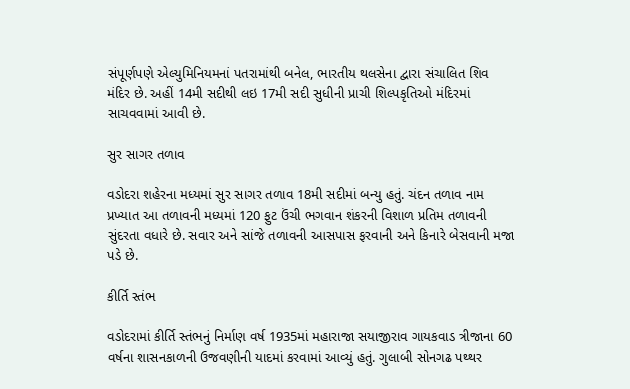સંપૂર્ણપણે એલ્યુમિનિયમનાં પતરામાંથી બનેલ, ભારતીય થલસેના દ્વારા સંચાલિત શિવ મંદિર છે. અહીં 14મી સદીથી લઇ 17મી સદી સુધીની પ્રાચી શિલ્પકૃતિઓ મંદિરમાં સાચવવામાં આવી છે.

સુર સાગર તળાવ

વડોદરા શહેરના મધ્યમાં સુર સાગર તળાવ 18મી સદીમાં બન્યુ હતું. ચંદન તળાવ નામ પ્રખ્યાત આ તળાવની મધ્યમાં 120 ફુટ ઉંચી ભગવાન શંકરની વિશાળ પ્રતિમ તળાવની સુંદરતા વધારે છે. સવાર અને સાંજે તળાવની આસપાસ ફરવાની અને કિનારે બેસવાની મજા પડે છે.

કીર્તિ સ્તંભ

વડોદરામાં કીર્તિ સ્તંભનું નિર્માણ વર્ષ 1935માં મહારાજા સયાજીરાવ ગાયકવાડ ત્રીજાના 60 વર્ષના શાસનકાળની ઉજવણીની યાદમાં કરવામાં આવ્યું હતું. ગુલાબી સોનગઢ પથ્થર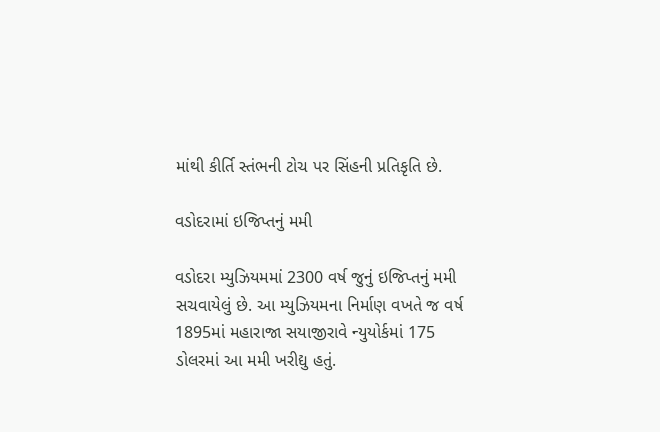માંથી કીર્તિ સ્તંભની ટોચ પર સિંહની પ્રતિકૃતિ છે.

વડોદરામાં ઇજિપ્તનું મમી

વડોદરા મ્યુઝિયમમાં 2300 વર્ષ જુનું ઇજિપ્તનું મમી સચવાયેલું છે. આ મ્યુઝિયમના નિર્માણ વખતે જ વર્ષ 1895માં મહારાજા સયાજીરાવે ન્યુયોર્કમાં 175 ડોલરમાં આ મમી ખરીદ્યુ હતું.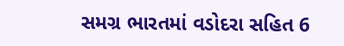સમગ્ર ભારતમાં વડોદરા સહિત 6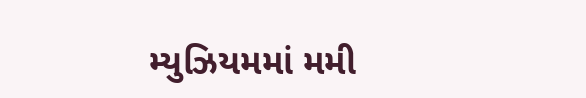મ્યુઝિયમમાં મમી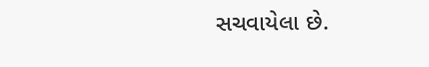સચવાયેલા છે.